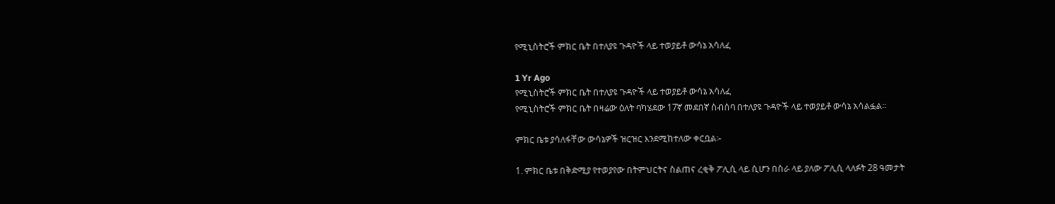የሚኒስትሮች ምክር ቤት በተለያዩ ጉዳዮች ላይ ተወያይቶ ውሳኔ አሳለፈ

1 Yr Ago
የሚኒስትሮች ምክር ቤት በተለያዩ ጉዳዮች ላይ ተወያይቶ ውሳኔ አሳለፈ
የሚኒስትሮች ምክር ቤት በዛሬው ዕለት ባካሄደው 17ኛ መደበኛ ስብሰባ በተለያዩ ጉዳዮች ላይ ተወያይቶ ውሳኔ አሳልፏል፡፡

ምክር ቤቱ ያሳለፋቸው ውሳኔዎች ዝርዝር እንደሚከተለው ቀርቧል፡-

1. ምክር ቤቱ በቅድሚያ የተወያየው በትምህርትና ስልጠና ረቂቅ ፖሊሲ ላይ ሲሆን በስራ ላይ ያለው ፖሊሲ ላለፉት 28 ዓመታት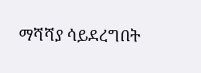ማሻሻያ ሳይደረግበት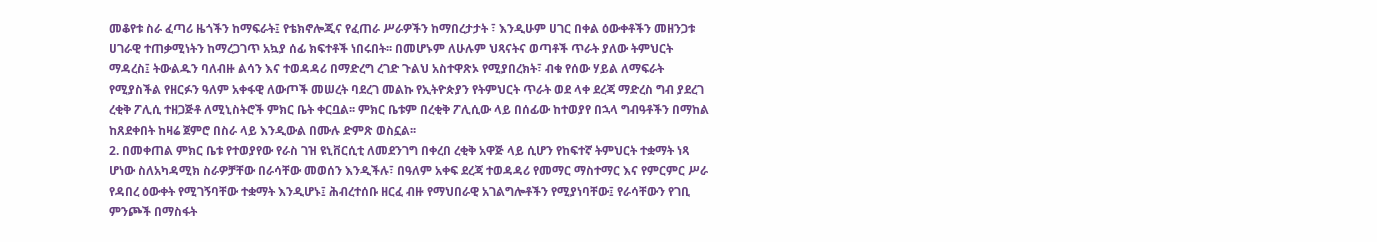መቆየቱ ስራ ፈጣሪ ዜጎችን ከማፍራት፤ የቴክኖሎጂና የፈጠራ ሥራዎችን ከማበረታታት ፣ እንዲሁም ሀገር በቀል ዕውቀቶችን መዘንጋቱ ሀገራዊ ተጠቃሚነትን ከማረጋገጥ አኳያ ሰፊ ክፍተቶች ነበሩበት፡፡ በመሆኑም ለሁሉም ህጻናትና ወጣቶች ጥራት ያለው ትምህርት ማዳረስ፤ ትውልዱን ባለብዙ ልሳን እና ተወዳዳሪ በማድረግ ረገድ ጉልህ አስተዋጽኦ የሚያበረክት፣ ብቁ የሰው ሃይል ለማፍራት የሚያስችል የዘርፉን ዓለም አቀፋዊ ለውጦች መሠረት ባደረገ መልኩ የኢትዮጵያን የትምህርት ጥራት ወደ ላቀ ደረጃ ማድረስ ግብ ያደረገ ረቂቅ ፖሊሲ ተዘጋጅቶ ለሚኒስትሮች ምክር ቤት ቀርቧል፡፡ ምክር ቤቱም በረቂቅ ፖሊሲው ላይ በሰፊው ከተወያየ በኋላ ግብዓቶችን በማከል ከጸደቀበት ከዛሬ ጀምሮ በስራ ላይ እንዲውል በሙሉ ድምጽ ወስኗል፡፡
2. በመቀጠል ምክር ቤቱ የተወያየው የራስ ገዝ ዩኒቨርሲቲ ለመደንገግ በቀረበ ረቂቅ አዋጅ ላይ ሲሆን የከፍተኛ ትምህርት ተቋማት ነጻ ሆነው ስለአካዳሚክ ስራዎቻቸው በራሳቸው መወሰን እንዲችሉ፣ በዓለም አቀፍ ደረጃ ተወዳዳሪ የመማር ማስተማር እና የምርምር ሥራ የዳበረ ዕውቀት የሚገኝባቸው ተቋማት እንዲሆኑ፤ ሕብረተሰቡ ዘርፈ ብዙ የማህበራዊ አገልግሎቶችን የሚያነባቸው፤ የራሳቸውን የገቢ ምንጮች በማስፋት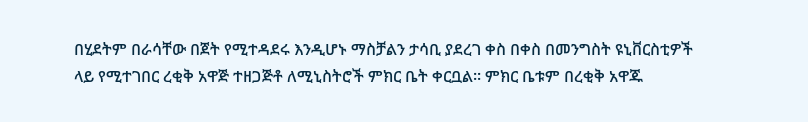በሂደትም በራሳቸው በጀት የሚተዳደሩ እንዲሆኑ ማስቻልን ታሳቢ ያደረገ ቀስ በቀስ በመንግስት ዩኒቨርስቲዎች ላይ የሚተገበር ረቂቅ አዋጅ ተዘጋጅቶ ለሚኒስትሮች ምክር ቤት ቀርቧል፡፡ ምክር ቤቱም በረቂቅ አዋጁ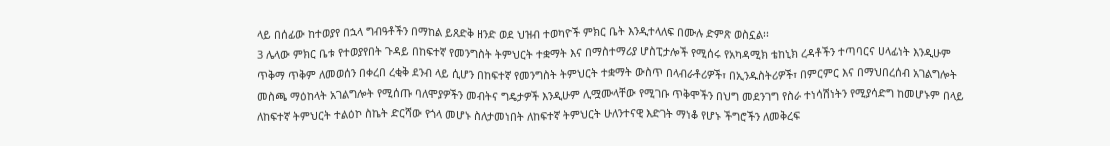ላይ በሰፊው ከተወያየ በኋላ ግብዓቶችን በማከል ይጸድቅ ዘንድ ወደ ህዝብ ተወካዮች ምክር ቤት እንዲተላለፍ በሙሉ ድምጽ ወስኗል፡፡
3 ሌላው ምክር ቤቱ የተወያየበት ጉዳይ በከፍተኛ የመንግስት ትምህርት ተቋማት እና በማስተማሪያ ሆስፒታሎች የሚሰሩ የአካዳሚክ ቴከኒክ ረዳቶችን ተጣባርና ሀላፊነት እንዲሁም ጥቅማ ጥቅም ለመወሰን በቀረበ ረቂቅ ደንብ ላይ ሲሆን በከፍተኛ የመንግስት ትምህርት ተቋማት ውስጥ በላብራቶሪዎች፣ በኢንዱስትሪዎች፣ በምርምር እና በማህበረሰብ አገልግሎት መስጫ ማዕከላት አገልግሎት የሚሰጡ ባለሞያዎችን መብትና ግዴታዎች እንዲሁም ሊሟሙላቸው የሚገቡ ጥቅሞችን በህግ መደንገግ የስራ ተነሳሽነትን የሚያሳድግ ከመሆኑም በላይ ለከፍተኛ ትምህርት ተልዕኮ ስኬት ድርሻው የጎላ መሆኑ ስለታመነበት ለከፍተኛ ትምህርት ሁለንተናዊ እድገት ማነቆ የሆኑ ችግሮችን ለመቅረፍ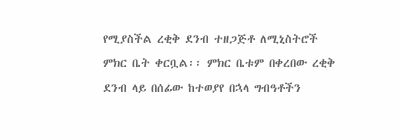የሚያስችል ረቂቅ ደንብ ተዘጋጅቶ ለሚኒስትሮች ምክር ቤት ቀርቧል፡፡ ምክር ቤቱም በቀረበው ረቂቅ ደንብ ላይ በሰፊው ከተወያየ በኋላ ግብዓቶችን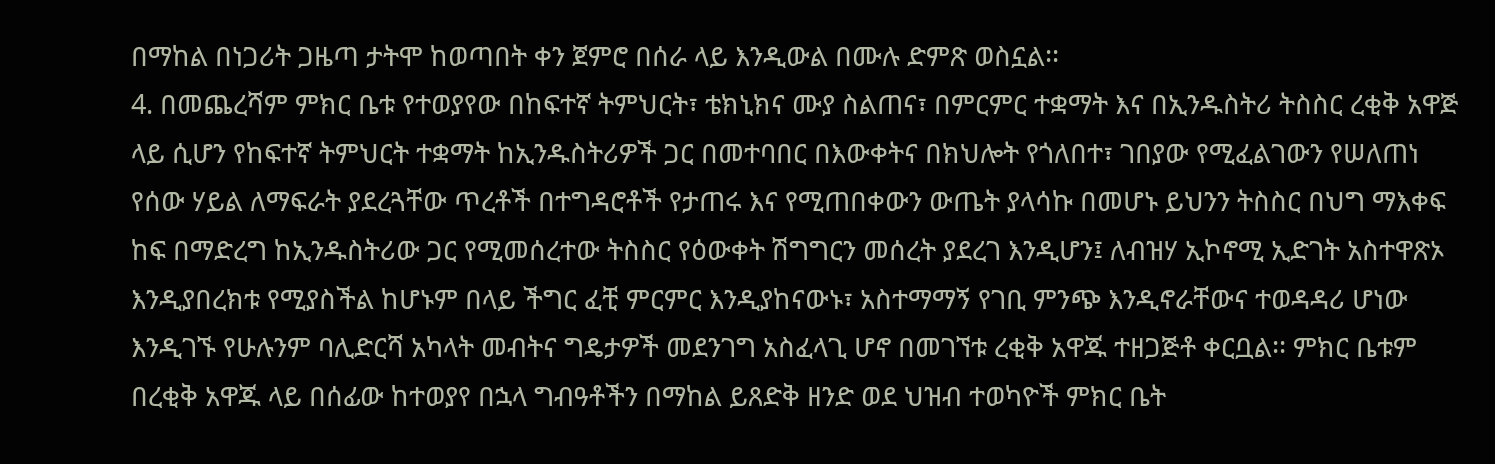በማከል በነጋሪት ጋዜጣ ታትሞ ከወጣበት ቀን ጀምሮ በሰራ ላይ እንዲውል በሙሉ ድምጽ ወስኗል፡፡
4. በመጨረሻም ምክር ቤቱ የተወያየው በከፍተኛ ትምህርት፣ ቴክኒክና ሙያ ስልጠና፣ በምርምር ተቋማት እና በኢንዱስትሪ ትስስር ረቂቅ አዋጅ ላይ ሲሆን የከፍተኛ ትምህርት ተቋማት ከኢንዱስትሪዎች ጋር በመተባበር በእውቀትና በክህሎት የጎለበተ፣ ገበያው የሚፈልገውን የሠለጠነ የሰው ሃይል ለማፍራት ያደረጓቸው ጥረቶች በተግዳሮቶች የታጠሩ እና የሚጠበቀውን ውጤት ያላሳኩ በመሆኑ ይህንን ትስስር በህግ ማእቀፍ ከፍ በማድረግ ከኢንዱስትሪው ጋር የሚመሰረተው ትስስር የዕውቀት ሽግግርን መሰረት ያደረገ እንዲሆን፤ ለብዝሃ ኢኮኖሚ ኢድገት አስተዋጽኦ እንዲያበረክቱ የሚያስችል ከሆኑም በላይ ችግር ፈቺ ምርምር እንዲያከናውኑ፣ አስተማማኝ የገቢ ምንጭ እንዲኖራቸውና ተወዳዳሪ ሆነው እንዲገኙ የሁሉንም ባሊድርሻ አካላት መብትና ግዴታዎች መደንገግ አስፈላጊ ሆኖ በመገኘቱ ረቂቅ አዋጁ ተዘጋጅቶ ቀርቧል፡፡ ምክር ቤቱም በረቂቅ አዋጁ ላይ በሰፊው ከተወያየ በኋላ ግብዓቶችን በማከል ይጸድቅ ዘንድ ወደ ህዝብ ተወካዮች ምክር ቤት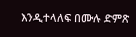እንዲተላለፍ በሙሉ ድምጽ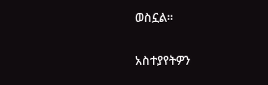ወስኗል።

አስተያየትዎን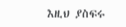እዚህ ያስፍሩ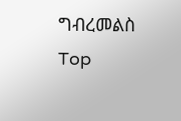ግብረመልስ
Top